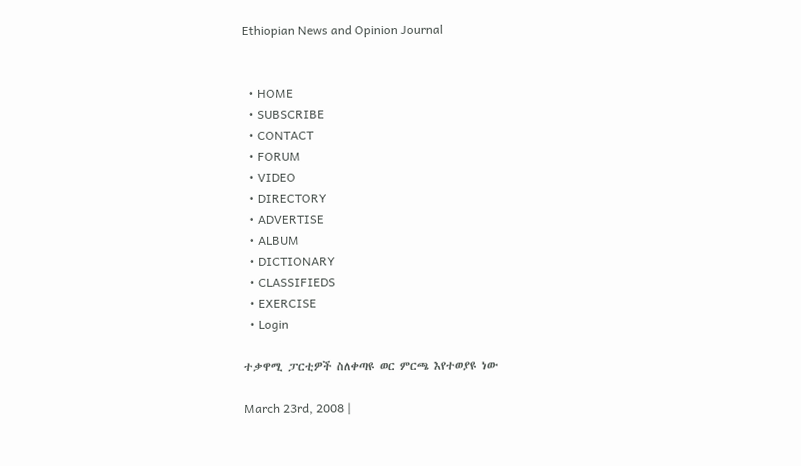Ethiopian News and Opinion Journal


  • HOME
  • SUBSCRIBE
  • CONTACT
  • FORUM
  • VIDEO
  • DIRECTORY
  • ADVERTISE
  • ALBUM
  • DICTIONARY
  • CLASSIFIEDS
  • EXERCISE
  • Login

ተቃዋሚ ፓርቲዎች ስለቀጣዩ ወር ምርጫ እየተወያዩ ነው

March 23rd, 2008 |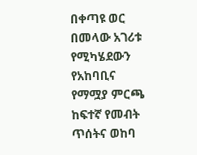በቀጣዩ ወር በመላው አገሪቱ የሚካሄደውን የአከባቢና የማሟያ ምርጫ ከፍተኛ የመብት ጥሰትና ወከባ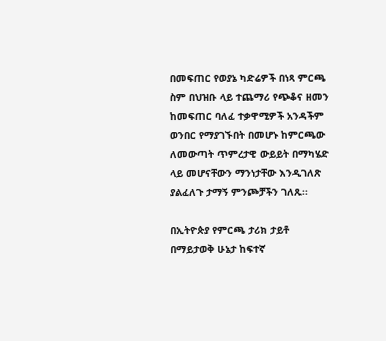በመፍጠር የወያኔ ካድሬዎች በነጻ ምርጫ ስም በህዝቡ ላይ ተጨማሪ የጭቆና ዘመን ከመፍጠር ባለፈ ተቃዋሚዎች አንዳችም ወንበር የማያገኙበት በመሆኑ ከምርጫው ለመውጣት ጥምረታዊ ውይይት በማካሄድ ላይ መሆናቸውን ማንነታቸው እንዲገለጽ ያልፈለጉ ታማኝ ምንጮቻችን ገለጹ፡፡

በኢትዮጵያ የምርጫ ታሪክ ታይቶ በማይታወቅ ሁኔታ ከፍተኛ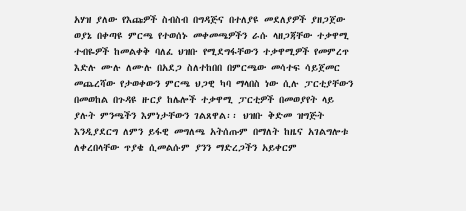አሃዝ ያለው የእጩዎች ስብስብ በግዳጅና በተለያዩ መደለያዎች ያዘጋጀው ወያኔ በቀጣዩ ምርጫ የተወሰኑ መቀመጫዎችን ራሱ ላዘጋጃቸው ተቃዋሚ ተብዬዎች ከመልቀቅ ባለፈ ህዝቡ የሚደግፋቸውን ተቃዋሚዎች የመምረጥ እድሉ ሙሉ ለሙሉ በአደጋ ስለተከበበ በምርጫው መሳተፍ ሳይጀመር መጨረሻው የታወቀውን ምርጫ ህጋዊ ካባ ማላበስ ነው ሲሉ ፓርቲያቸውን በመወከል በጉዳዩ ዙርያ ከሌሎች ተቃዋሚ ፓርቲዎች በመወያየት ላይ ያሉት ምንጫችን እምነታቸውን ገልጸዋል፡፡ ህዝቡ ቅድመ ዝግጅት እንዲያደርግ ለምን ይፋዊ መግለጫ አትሰጡም በማለት ከዜና አገልግሎቱ ለቀረበላቸው ጥያቄ ሲመልሱም ያንን ማድረጋችን አይቀርም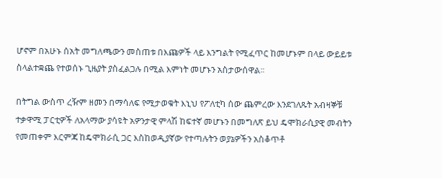ሆኖም በአሁኑ ሰአት መግለጫውን መስጠቱ በእጩዎች ላይ እንግልት የሚፈጥር ከመሆኑም በላይ ውይይቱ ስላልተቋጨ የተወሰኑ ጊዜያት ያስፈልጋሉ በሚል እምነት መሆኑን አስታውሰዋል፡፡

በትግል ውስጥ ረዥም ዘመን በማሳለፍ የሚታወቁት እኒህ የፖለቲካ ሰው ጨምረው እንደገለጹት አብዛኞቹ ተቃዋሚ ፓርቲዎች ለአላማው ያሳዩት አዎንታዊ ምላሽ ከፍተኛ መሆኑን በመግለጽ ይህ ዴሞክራሲያዊ መብትን የመጠቀም እርምጃ ከዴሞክራሲ ጋር እስከወዲያኛው የተጣሉትን ወያኔዎችን አስቆጥቶ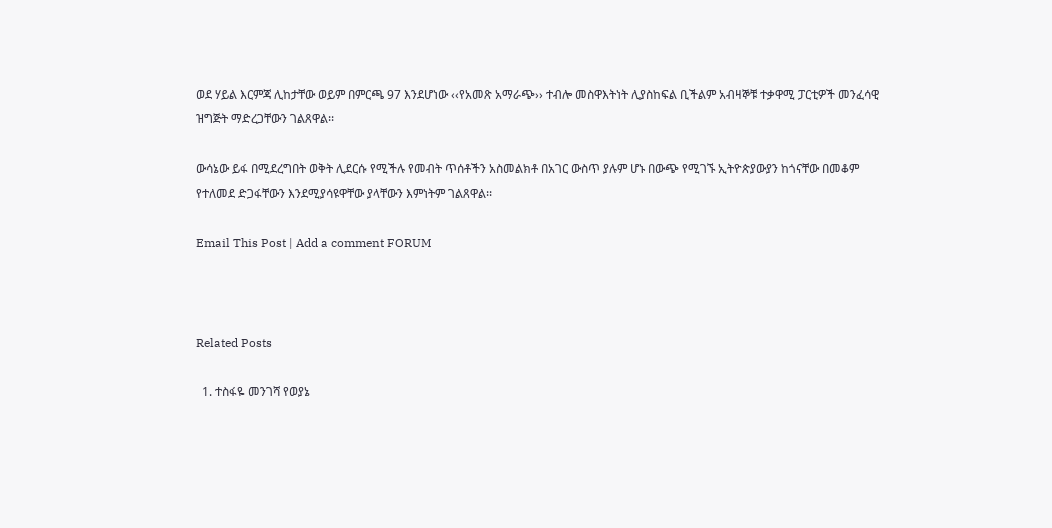ወደ ሃይል እርምጃ ሊከታቸው ወይም በምርጫ 97 እንደሆነው ‹‹የአመጽ አማራጭ›› ተብሎ መስዋእትነት ሊያስከፍል ቢችልም አብዛኞቹ ተቃዋሚ ፓርቲዎች መንፈሳዊ ዝግጅት ማድረጋቸውን ገልጸዋል፡፡

ውሳኔው ይፋ በሚደረግበት ወቅት ሊደርሱ የሚችሉ የመብት ጥሰቶችን አስመልክቶ በአገር ውስጥ ያሉም ሆኑ በውጭ የሚገኙ ኢትዮጵያውያን ከጎናቸው በመቆም የተለመደ ድጋፋቸውን እንደሚያሳዩዋቸው ያላቸውን እምነትም ገልጸዋል፡፡

Email This Post | Add a comment FORUM



Related Posts

  1. ተስፋዬ መንገሻ የወያኔ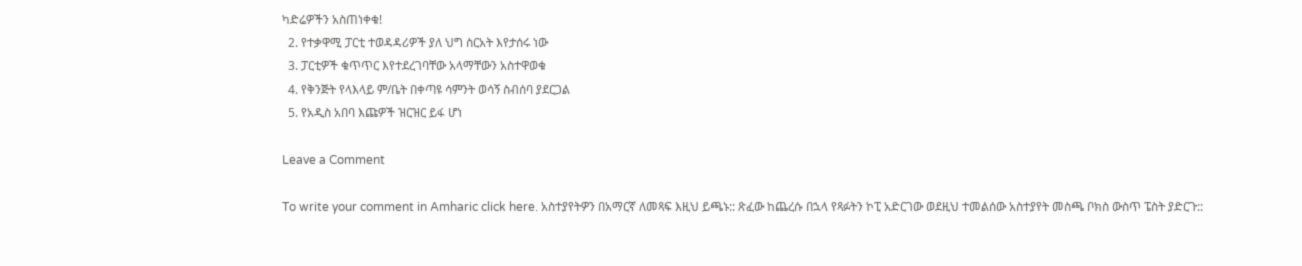ካድሬዎችን አስጠነቀቁ!
  2. የተቃዋሚ ፓርቲ ተወዳዳሪዎች ያለ ህግ ስርአት እየታሰሩ ነው
  3. ፓርቲዎች ቁጥጥር እየተደረገባቸው አላማቸውን አስተዋወቁ
  4. የቅንጅት የላእላይ ም/ቤት በቀጣዩ ሳምንት ወሳኝ ስብሰባ ያደርጋል
  5. የአዲስ አበባ እጩዎች ዝርዝር ይፋ ሆነ

Leave a Comment

To write your comment in Amharic click here. አስተያየትዎን በአማርኛ ለመጻፍ እዚህ ይጫኑ:: ጽፈው ከጨረሱ በኋላ የጻፉትን ኮፒ አድርገው ወደዚህ ተመልሰው አስተያየት መስጫ ቦክስ ውስጥ ፔስት ያድርጉ::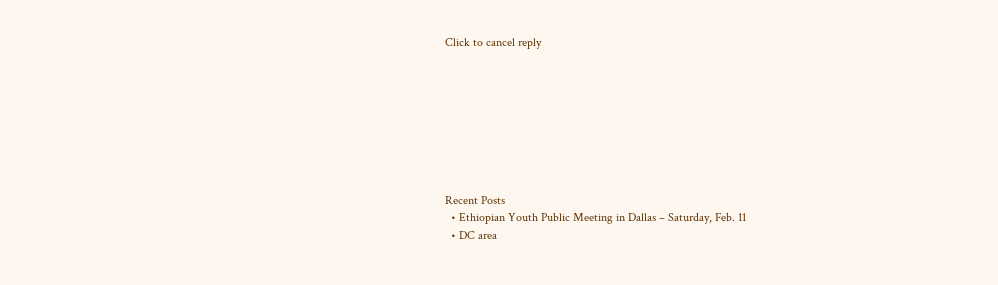Click to cancel reply








Recent Posts
  • Ethiopian Youth Public Meeting in Dallas – Saturday, Feb. 11
  • DC area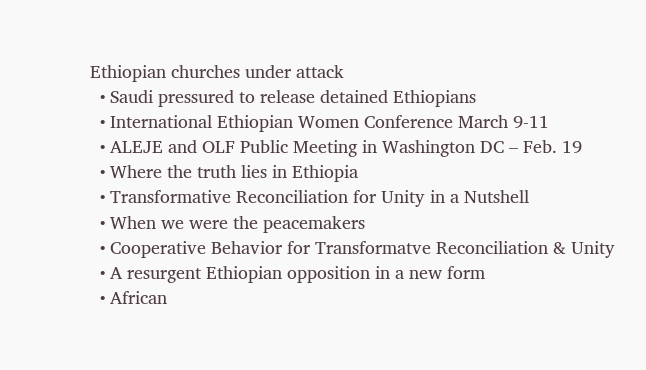Ethiopian churches under attack
  • Saudi pressured to release detained Ethiopians
  • International Ethiopian Women Conference March 9-11
  • ALEJE and OLF Public Meeting in Washington DC – Feb. 19
  • Where the truth lies in Ethiopia
  • Transformative Reconciliation for Unity in a Nutshell
  • When we were the peacemakers
  • Cooperative Behavior for Transformatve Reconciliation & Unity
  • A resurgent Ethiopian opposition in a new form
  • African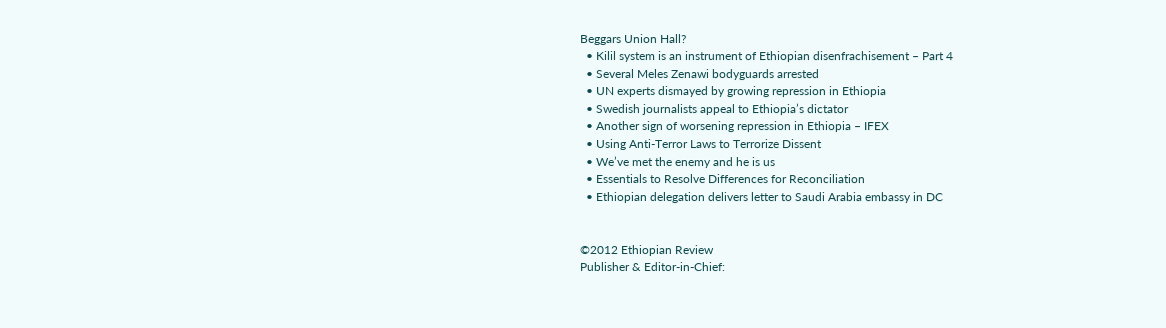Beggars Union Hall?
  • Kilil system is an instrument of Ethiopian disenfrachisement – Part 4
  • Several Meles Zenawi bodyguards arrested
  • UN experts dismayed by growing repression in Ethiopia
  • Swedish journalists appeal to Ethiopia’s dictator
  • Another sign of worsening repression in Ethiopia – IFEX
  • Using Anti-Terror Laws to Terrorize Dissent
  • We’ve met the enemy and he is us
  • Essentials to Resolve Differences for Reconciliation
  • Ethiopian delegation delivers letter to Saudi Arabia embassy in DC


©2012 Ethiopian Review
Publisher & Editor-in-Chief: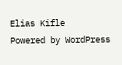Elias Kifle
Powered by WordPress